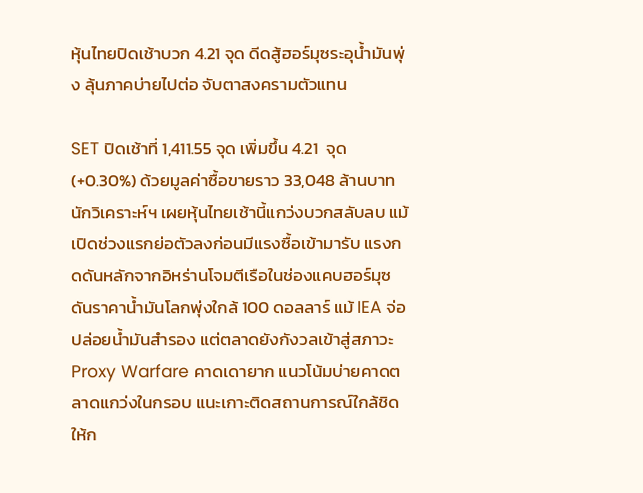หุ้นไทยปิดเช้าบวก 4.21 จุด ดีดสู้ฮอร์มุซระอุน้ำมันพุ่ง ลุ้นภาคบ่ายไปต่อ จับตาสงครามตัวแทน

SET ปิดเช้าที่ 1,411.55 จุด เพิ่มขึ้น 4.21  จุด (+0.30%) ด้วยมูลค่าซื้อขายราว 33,048 ล้านบาท นักวิเคราะห์ฯ เผยหุ้นไทยเช้านี้แกว่งบวกสลับลบ แม้เปิดช่วงแรกย่อตัวลงก่อนมีแรงซื้อเข้ามารับ แรงกดดันหลักจากอิหร่านโจมตีเรือในช่องแคบฮอร์มุซดันราคาน้ำมันโลกพุ่งใกล้ 100 ดอลลาร์ แม้ IEA จ่อปล่อยน้ำมันสำรอง แต่ตลาดยังกังวลเข้าสู่สภาวะ Proxy Warfare คาดเดายาก แนวโน้มบ่ายคาดตลาดแกว่งในกรอบ แนะเกาะติดสถานการณ์ใกล้ชิด ให้ก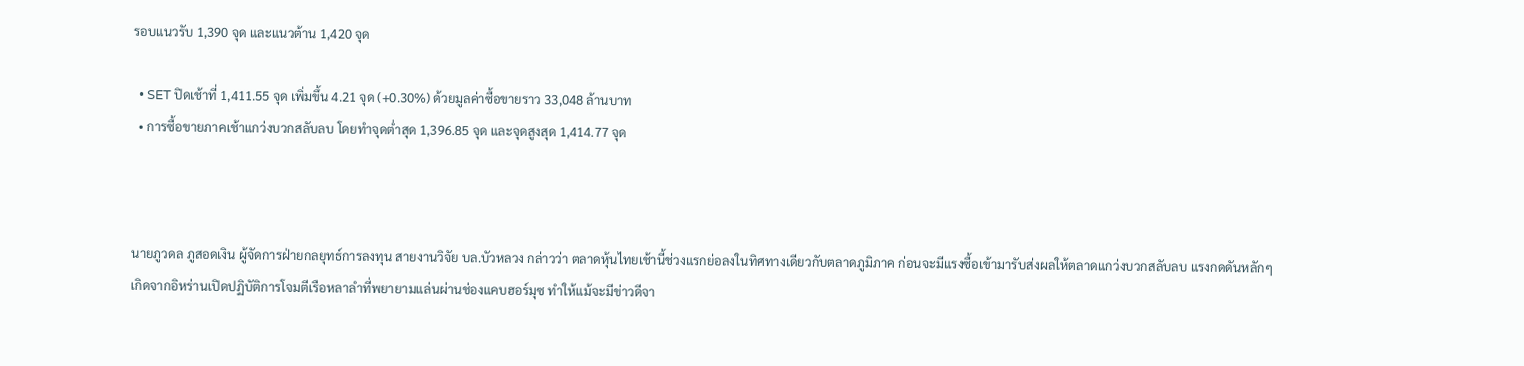รอบแนวรับ 1,390 จุด และแนวต้าน 1,420 จุด

  • SET ปิดเช้าที่ 1,411.55 จุด เพิ่มขึ้น 4.21 จุด (+0.30%) ด้วยมูลค่าซื้อขายราว 33,048 ล้านบาท
  • การซื้อขายภาคเช้าแกว่งบวกสลับลบ โดยทำจุดต่ำสุด 1,396.85 จุด และจุดสูงสุด 1,414.77 จุด



นายภูวดล ภูสอดเงิน ผู้จัดการฝ่ายกลยุทธ์การลงทุน สายงานวิจัย บล.บัวหลวง กล่าวว่า ตลาดหุ้นไทยเช้านี้ช่วงแรกย่อลงในทิศทางเดียวกับตลาดภูมิภาค ก่อนจะมีแรงซื้อเข้ามารับส่งผลให้ตลาดแกว่งบวกสลับลบ แรงกดดันหลักๆ เกิดจากอิหร่านเปิดปฏิบัติการโจมตีเรือหลาลำที่พยายามแล่นผ่านช่องแคบฮอร์มุซ ทำให้แม้จะมีข่าวดีจา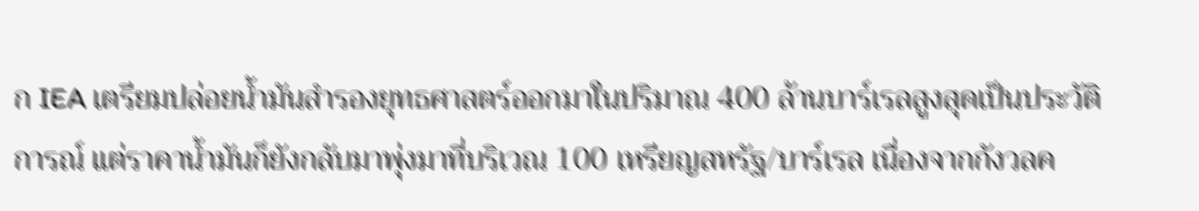ก IEA เตรียมปล่อยน้ำมันสำรองยุทธศาสตร์ออกมาในปริมาณ 400 ล้านบาร์เรลสูงสุดเป็นประวัติการณ์ แต่ราคาน้ำมันก็ยังกลับมาพุ่งมาที่บริเวณ 100 เหรียญสหรัฐ/บาร์เรล เนื่องจากกังวลค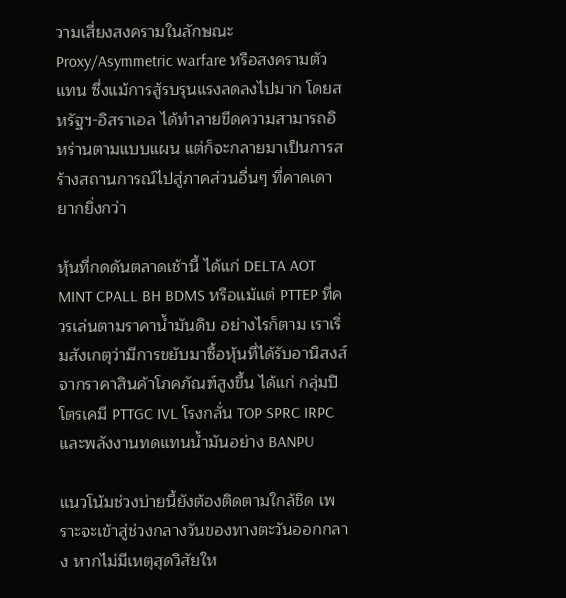วามเสี่ยงสงครามในลักษณะ Proxy/Asymmetric warfare หรือสงครามตัวแทน ซึ่งแม้การสู้รบรุนแรงลดลงไปมาก โดยสหรัฐฯ-อิสราเอล ได้ทำลายขีดความสามารถอิหร่านตามแบบแผน แต่ก็จะกลายมาเป็นการสร้างสถานการณ์ไปสู่ภาคส่วนอื่นๆ ที่คาดเดายากยิ่งกว่า

หุ้นที่กดดันตลาดเช้านี้ ได้แก่ DELTA AOT MINT CPALL BH BDMS หรือแม้แต่ PTTEP ที่ควรเล่นตามราคาน้ำมันดิบ อย่างไรก็ตาม เราเริ่มสังเกตุว่ามีการขยับมาซื้อหุ้นที่ได้รับอานิสงส์จากราคาสินค้าโภคภัณฑ์สูงขึ้น ได้แก่ กลุ่มปิโตรเคมี PTTGC IVL โรงกลั่น TOP SPRC IRPC และพลังงานทดแทนน้ำมันอย่าง BANPU

แนวโน้มช่วงบ่ายนี้ยังต้องติดตามใกล้ชิด เพราะจะเข้าสู่ช่วงกลางวันของทางตะวันออกกลาง หากไม่มีเหตุสุดวิสัยให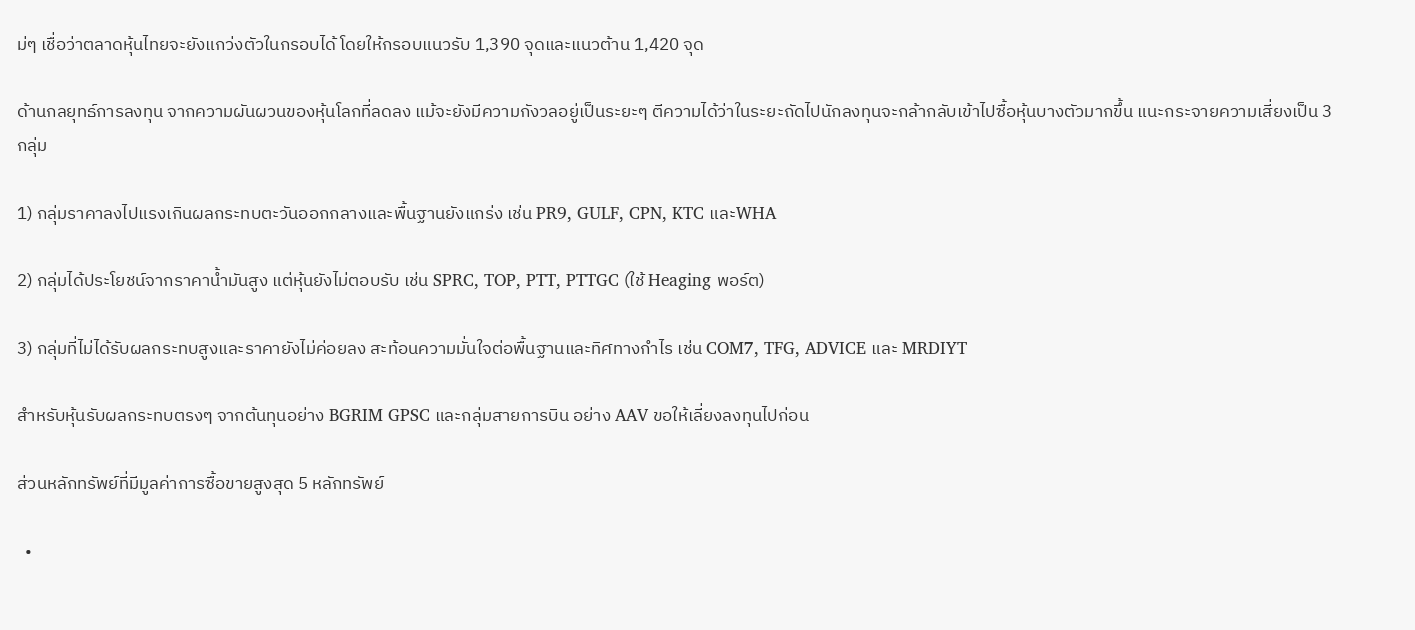ม่ๆ เชื่อว่าตลาดหุ้นไทยจะยังแกว่งตัวในกรอบได้ โดยให้กรอบแนวรับ 1,390 จุดและแนวต้าน 1,420 จุด

ด้านกลยุทธ์การลงทุน จากความผันผวนของหุ้นโลกที่ลดลง แม้จะยังมีความกังวลอยู่เป็นระยะๆ ตีความได้ว่าในระยะถัดไปนักลงทุนจะกล้ากลับเข้าไปซื้อหุ้นบางตัวมากขึ้น แนะกระจายความเสี่ยงเป็น 3 กลุ่ม

1) กลุ่มราคาลงไปแรงเกินผลกระทบตะวันออกกลางและพื้นฐานยังแกร่ง เช่น PR9, GULF, CPN, KTC และWHA

2) กลุ่มได้ประโยชน์จากราคาน้ำมันสูง แต่หุ้นยังไม่ตอบรับ เช่น SPRC, TOP, PTT, PTTGC (ใช้ Heaging พอร์ต)

3) กลุ่มที่ไม่ได้รับผลกระทบสูงและราคายังไม่ค่อยลง สะท้อนความมั่นใจต่อพื้นฐานและทิศทางกำไร เช่น COM7, TFG, ADVICE และ MRDIYT

สำหรับหุ้นรับผลกระทบตรงๆ จากต้นทุนอย่าง BGRIM GPSC และกลุ่มสายการบิน อย่าง AAV ขอให้เลี่ยงลงทุนไปก่อน

ส่วนหลักทรัพย์ที่มีมูลค่าการซื้อขายสูงสุด 5 หลักทรัพย์

  •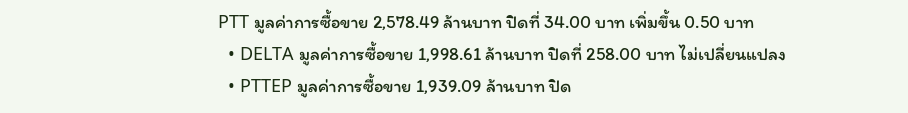PTT มูลค่าการซื้อขาย 2,578.49 ล้านบาท ปิดที่ 34.00 บาท เพิ่มขึ้น 0.50 บาท
  • DELTA มูลค่าการซื้อขาย 1,998.61 ล้านบาท ปิดที่ 258.00 บาท ไม่เปลี่ยนแปลง
  • PTTEP มูลค่าการซื้อขาย 1,939.09 ล้านบาท ปิด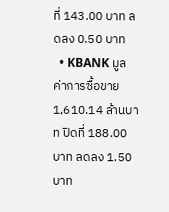ที่ 143.00 บาท ลดลง 0.50 บาท
  • KBANK มูลค่าการซื้อขาย 1,610.14 ล้านบาท ปิดที่ 188.00 บาท ลดลง 1.50 บาท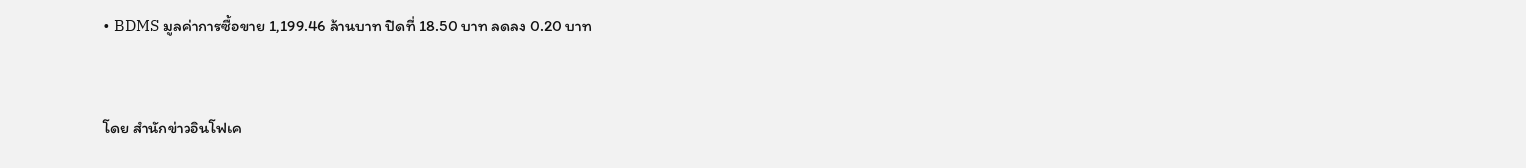• BDMS มูลค่าการซื้อขาย 1,199.46 ล้านบาท ปิดที่ 18.50 บาท ลดลง 0.20 บาท



โดย สำนักข่าวอินโฟเค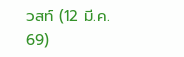วสท์ (12 มี.ค. 69)